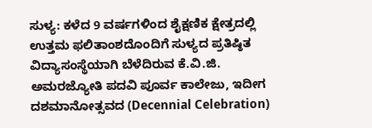ಸುಳ್ಯ: ಕಳೆದ 9 ವರ್ಷಗಳಿಂದ ಶೈಕ್ಷಣಿಕ ಕ್ಷೇತ್ರದಲ್ಲಿ ಉತ್ತಮ ಫಲಿತಾಂಶದೊಂದಿಗೆ ಸುಳ್ಯದ ಪ್ರತಿಷ್ಠಿತ ವಿದ್ಯಾಸಂಸ್ಥೆಯಾಗಿ ಬೆಳೆದಿರುವ ಕೆ.ವಿ.ಜಿ. ಅಮರಜ್ಯೋತಿ ಪದವಿ ಪೂರ್ವ ಕಾಲೇಜು, ಇದೀಗ ದಶಮಾನೋತ್ಸವದ (Decennial Celebration)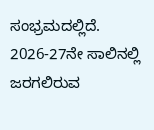ಸಂಭ್ರಮದಲ್ಲಿದೆ. 2026-27ನೇ ಸಾಲಿನಲ್ಲಿ ಜರಗಲಿರುವ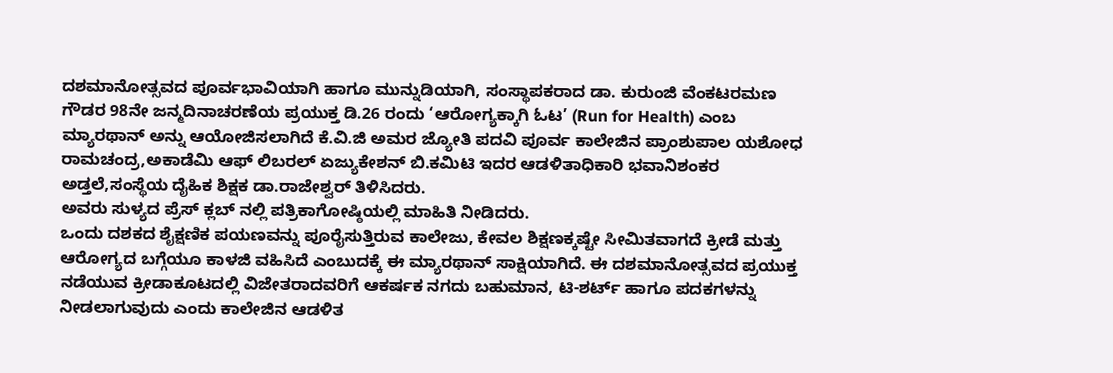ದಶಮಾನೋತ್ಸವದ ಪೂರ್ವಭಾವಿಯಾಗಿ ಹಾಗೂ ಮುನ್ನುಡಿಯಾಗಿ, ಸಂಸ್ಥಾಪಕರಾದ ಡಾ. ಕುರುಂಜಿ ವೆಂಕಟರಮಣ ಗೌಡರ 98ನೇ ಜನ್ಮದಿನಾಚರಣೆಯ ಪ್ರಯುಕ್ತ ಡಿ.26 ರಂದು ‘ಆರೋಗ್ಯಕ್ಕಾಗಿ ಓಟ’ (Run for Health) ಎಂಬ ಮ್ಯಾರಥಾನ್ ಅನ್ನು ಆಯೋಜಿಸಲಾಗಿದೆ ಕೆ.ವಿ.ಜಿ ಅಮರ ಜ್ಯೋತಿ ಪದವಿ ಪೂರ್ವ ಕಾಲೇಜಿನ ಪ್ರಾಂಶುಪಾಲ ಯಶೋಧ ರಾಮಚಂದ್ರ,ಅಕಾಡೆಮಿ ಆಫ್ ಲಿಬರಲ್ ಏಜ್ಯುಕೇಶನ್ ಬಿ.ಕಮಿಟಿ ಇದರ ಆಡಳಿತಾಧಿಕಾರಿ ಭವಾನಿಶಂಕರ ಅಡ್ತಲೆ,ಸಂಸ್ಥೆಯ ದೈಹಿಕ ಶಿಕ್ಷಕ ಡಾ.ರಾಜೇಶ್ವರ್ ತಿಳಿಸಿದರು.
ಅವರು ಸುಳ್ಯದ ಪ್ರೆಸ್ ಕ್ಲಬ್ ನಲ್ಲಿ ಪತ್ರಿಕಾಗೋಷ್ಠಿಯಲ್ಲಿ ಮಾಹಿತಿ ನೀಡಿದರು.
ಒಂದು ದಶಕದ ಶೈಕ್ಷಣಿಕ ಪಯಣವನ್ನು ಪೂರೈಸುತ್ತಿರುವ ಕಾಲೇಜು, ಕೇವಲ ಶಿಕ್ಷಣಕ್ಕಷ್ಟೇ ಸೀಮಿತವಾಗದೆ ಕ್ರೀಡೆ ಮತ್ತು ಆರೋಗ್ಯದ ಬಗ್ಗೆಯೂ ಕಾಳಜಿ ವಹಿಸಿದೆ ಎಂಬುದಕ್ಕೆ ಈ ಮ್ಯಾರಥಾನ್ ಸಾಕ್ಷಿಯಾಗಿದೆ. ಈ ದಶಮಾನೋತ್ಸವದ ಪ್ರಯುಕ್ತ ನಡೆಯುವ ಕ್ರೀಡಾಕೂಟದಲ್ಲಿ ವಿಜೇತರಾದವರಿಗೆ ಆಕರ್ಷಕ ನಗದು ಬಹುಮಾನ, ಟಿ-ಶರ್ಟ್ ಹಾಗೂ ಪದಕಗಳನ್ನು ನೀಡಲಾಗುವುದು ಎಂದು ಕಾಲೇಜಿನ ಆಡಳಿತ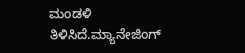ಮಂಡಳಿ ತಿಳಿಸಿದೆ.ಮ್ಯಾನೇಜಿಂಗ್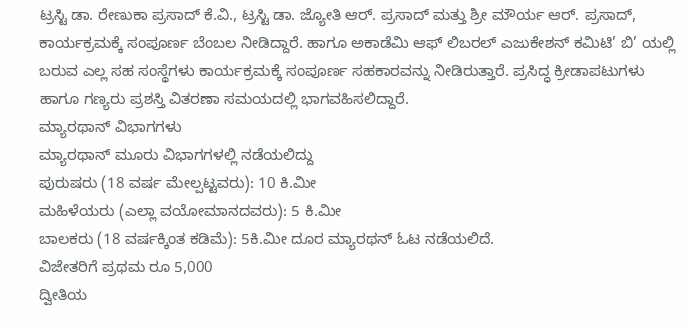ಟ್ರಸ್ಟಿ ಡಾ. ರೇಣುಕಾ ಪ್ರಸಾದ್ ಕೆ.ವಿ., ಟ್ರಸ್ಟಿ ಡಾ. ಜ್ಯೋತಿ ಆರ್. ಪ್ರಸಾದ್ ಮತ್ತು ಶ್ರೀ ಮೌರ್ಯ ಆರ್. ಪ್ರಸಾದ್, ಕಾರ್ಯಕ್ರಮಕ್ಕೆ ಸಂಪೂರ್ಣ ಬೆಂಬಲ ನೀಡಿದ್ದಾರೆ. ಹಾಗೂ ಅಕಾಡೆಮಿ ಆಫ್ ಲಿಬರಲ್ ಎಜುಕೇಶನ್ ಕಮಿಟಿ’ ಬಿ’ ಯಲ್ಲಿ ಬರುವ ಎಲ್ಲ ಸಹ ಸಂಸ್ಥೆಗಳು ಕಾರ್ಯಕ್ರಮಕ್ಕೆ ಸಂಪೂರ್ಣ ಸಹಕಾರವನ್ನು ನೀಡಿರುತ್ತಾರೆ. ಪ್ರಸಿದ್ಧ ಕ್ರೀಡಾಪಟುಗಳು ಹಾಗೂ ಗಣ್ಯರು ಪ್ರಶಸ್ತಿ ವಿತರಣಾ ಸಮಯದಲ್ಲಿ ಭಾಗವಹಿಸಲಿದ್ದಾರೆ.
ಮ್ಯಾರಥಾನ್ ವಿಭಾಗಗಳು
ಮ್ಯಾರಥಾನ್ ಮೂರು ವಿಭಾಗಗಳಲ್ಲಿ ನಡೆಯಲಿದ್ದು
ಪುರುಷರು (18 ವರ್ಷ ಮೇಲ್ಪಟ್ಟವರು): 10 ಕಿ.ಮೀ
ಮಹಿಳೆಯರು (ಎಲ್ಲಾ ವಯೋಮಾನದವರು): 5 ಕಿ.ಮೀ
ಬಾಲಕರು (18 ವರ್ಷಕ್ಕಿಂತ ಕಡಿಮೆ): 5ಕಿ.ಮೀ ದೂರ ಮ್ಯಾರಥನ್ ಓಟ ನಡೆಯಲಿದೆ.
ವಿಜೇತರಿಗೆ ಪ್ರಥಮ ರೂ 5,000
ದ್ವೀತಿಯ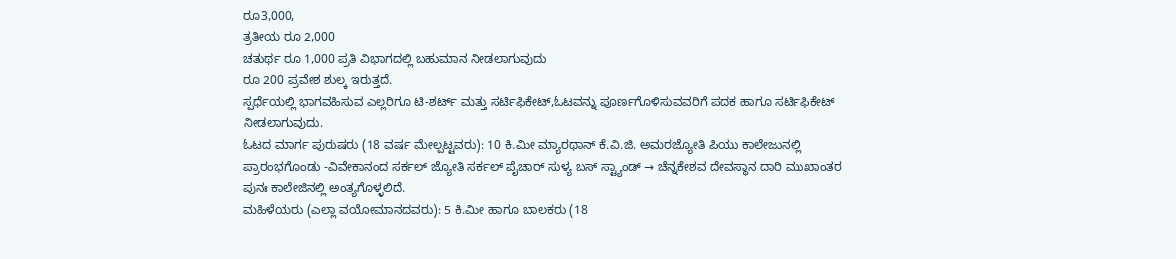ರೂ3,000,
ತ್ರತೀಯ ರೂ 2,000
ಚತುರ್ಥ ರೂ 1,000 ಪ್ರತಿ ವಿಭಾಗದಲ್ಲಿ ಬಹುಮಾನ ನೀಡಲಾಗುವುದು
ರೂ 200 ಪ್ರವೇಶ ಶುಲ್ಕ ಇರುತ್ತದೆ.
ಸ್ಪರ್ಧೆಯಲ್ಲಿ ಭಾಗವಹಿಸುವ ಎಲ್ಲರಿಗೂ ಟಿ-ಶರ್ಟ್ ಮತ್ತು ಸರ್ಟಿಫಿಕೇಟ್,ಓಟವನ್ನು ಪೂರ್ಣಗೊಳಿಸುವವರಿಗೆ ಪದಕ ಹಾಗೂ ಸರ್ಟಿಫಿಕೇಟ್ ನೀಡಲಾಗುವುದು.
ಓಟದ ಮಾರ್ಗ ಪುರುಷರು (18 ವರ್ಷ ಮೇಲ್ಪಟ್ಟವರು): 10 ಕಿ.ಮೀ ಮ್ಯಾರಥಾನ್ ಕೆ.ವಿ.ಜಿ. ಅಮರಜ್ಯೋತಿ ಪಿಯು ಕಾಲೇಜುನಲ್ಲಿ ಪ್ರಾರಂಭಗೊಂಡು -ವಿವೇಕಾನಂದ ಸರ್ಕಲ್ ಜ್ಯೋತಿ ಸರ್ಕಲ್ ಪೈಚಾರ್ ಸುಳ್ಯ ಬಸ್ ಸ್ಟ್ಯಾಂಡ್ → ಚೆನ್ನಕೇಶವ ದೇವಸ್ಥಾನ ದಾರಿ ಮುಖಾಂತರ ಪುನಃ ಕಾಲೇಜಿನಲ್ಲಿ ಅಂತ್ಯಗೊಳ್ಳಲಿದೆ.
ಮಹಿಳೆಯರು (ಎಲ್ಲಾ ವಯೋಮಾನದವರು): 5 ಕಿ.ಮೀ ಹಾಗೂ ಬಾಲಕರು (18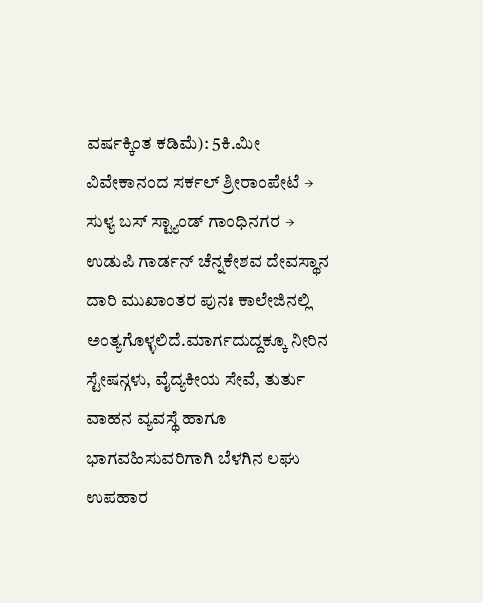ವರ್ಷಕ್ಕಿಂತ ಕಡಿಮೆ): 5ಕಿ.ಮೀ
ವಿವೇಕಾನಂದ ಸರ್ಕಲ್ ಶ್ರೀರಾಂಪೇಟೆ → ಸುಳ್ಯ ಬಸ್ ಸ್ಟ್ಯಾಂಡ್ ಗಾಂಧಿನಗರ → ಉಡುಪಿ ಗಾರ್ಡನ್ ಚೆನ್ನಕೇಶವ ದೇವಸ್ಥಾನ ದಾರಿ ಮುಖಾಂತರ ಪುನಃ ಕಾಲೇಜಿನಲ್ಲಿ ಅಂತ್ಯಗೊಳ್ಳಲಿದೆ.ಮಾರ್ಗದುದ್ದಕ್ಕೂ ನೀರಿನ ಸ್ಟೇಷನ್ಗಳು, ವೈದ್ಯಕೀಯ ಸೇವೆ, ತುರ್ತು ವಾಹನ ವ್ಯವಸ್ಥೆ ಹಾಗೂ ಭಾಗವಹಿಸುವರಿಗಾಗಿ ಬೆಳಗಿನ ಲಘು ಉಪಹಾರ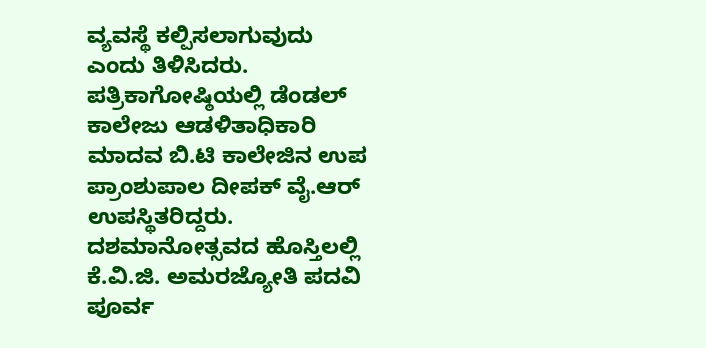ವ್ಯವಸ್ಥೆ ಕಲ್ಪಿಸಲಾಗುವುದು ಎಂದು ತಿಳಿಸಿದರು.
ಪತ್ರಿಕಾಗೋಷ್ಠಿಯಲ್ಲಿ ಡೆಂಡಲ್ ಕಾಲೇಜು ಆಡಳಿತಾಧಿಕಾರಿ ಮಾದವ ಬಿ.ಟಿ ಕಾಲೇಜಿನ ಉಪ ಪ್ರಾಂಶುಪಾಲ ದೀಪಕ್ ವೈ.ಆರ್ ಉಪಸ್ಥಿತರಿದ್ದರು.
ದಶಮಾನೋತ್ಸವದ ಹೊಸ್ತಿಲಲ್ಲಿ ಕೆ.ವಿ.ಜಿ. ಅಮರಜ್ಯೋತಿ ಪದವಿ ಪೂರ್ವ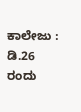ಕಾಲೇಜು : ಡಿ.26 ರಂದು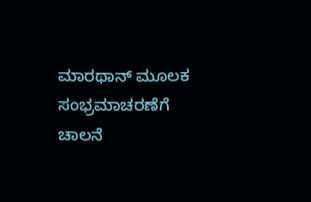ಮಾರಥಾನ್ ಮೂಲಕ ಸಂಭ್ರಮಾಚರಣೆಗೆ ಚಾಲನೆ